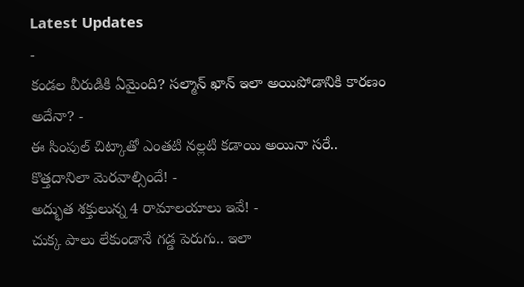Latest Updates
-
కండల వీరుడికి ఏమైంది? సల్మాన్ ఖాన్ ఇలా అయిపోడానికి కారణం అదేనా? -
ఈ సింపుల్ చిట్కాతో ఎంతటి నల్లటి కడాయి అయినా సరే.. కొత్తదానిలా మెరవాల్సిందే! -
అద్భుత శక్తులున్న 4 రామాలయాలు ఇవే! -
చుక్క పాలు లేకుండానే గడ్డ పెరుగు.. ఇలా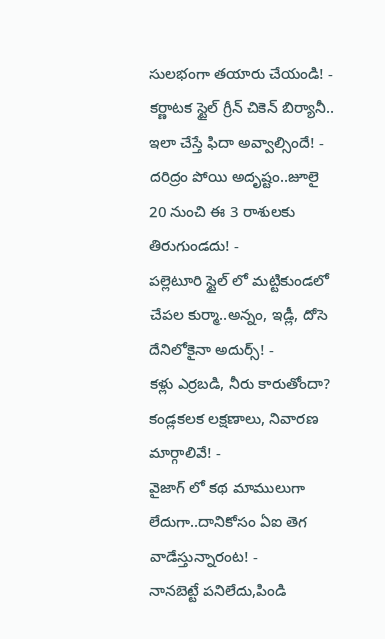సులభంగా తయారు చేయండి! -
కర్ణాటక స్టైల్ గ్రీన్ చికెన్ బిర్యానీ.. ఇలా చేస్తే ఫిదా అవ్వాల్సిందే! -
దరిద్రం పోయి అదృష్టం..జూలై 20 నుంచి ఈ 3 రాశులకు తిరుగుండదు! -
పల్లెటూరి స్టైల్ లో మట్టికుండలో చేపల కుర్మా..అన్నం, ఇడ్లీ, దోసె దేనిలోకైనా అదుర్స్! -
కళ్లు ఎర్రబడి, నీరు కారుతోందా? కండ్లకలక లక్షణాలు, నివారణ మార్గాలివే! -
వైజాగ్ లో కథ మాములుగా లేదుగా..దానికోసం ఏఐ తెగ వాడేస్తున్నారంట! -
నానబెట్టే పనిలేదు,పిండి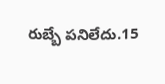రుబ్బే పనిలేదు.15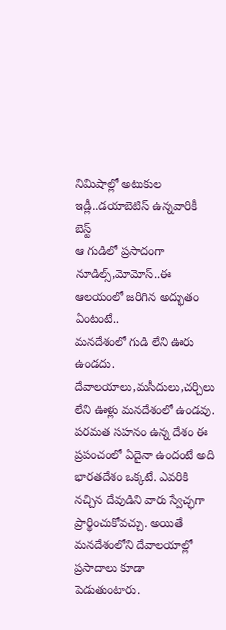నిమిషాల్లో అటుకుల ఇడ్లీ..డయాబెటిస్ ఉన్నవారికీ బెస్ట్
ఆ గుడిలో ప్రసాదంగా నూడిల్స్,మోమోస్..ఈ ఆలయంలో జరిగిన అద్భుతం ఏంటంటే..
మనదేశంలో గుడి లేని ఊరు ఉండదు. దేవాలయాలు,మసీదులు,చర్చిలు లేని ఊళ్లు మనదేశంలో ఉండవు. పరమత సహనం ఉన్న దేశం ఈ ప్రపంచంలో ఏదైనా ఉందంటే అది భారతదేశం ఒక్కటే. ఎవరికి నచ్చిన దేవుడిని వారు స్వేచ్ఛగా ప్రార్థించుకోవచ్చు. అయితే మనదేశంలోని దేవాలయాల్లో ప్రసాదాలు కూడా పెడుతుంటారు.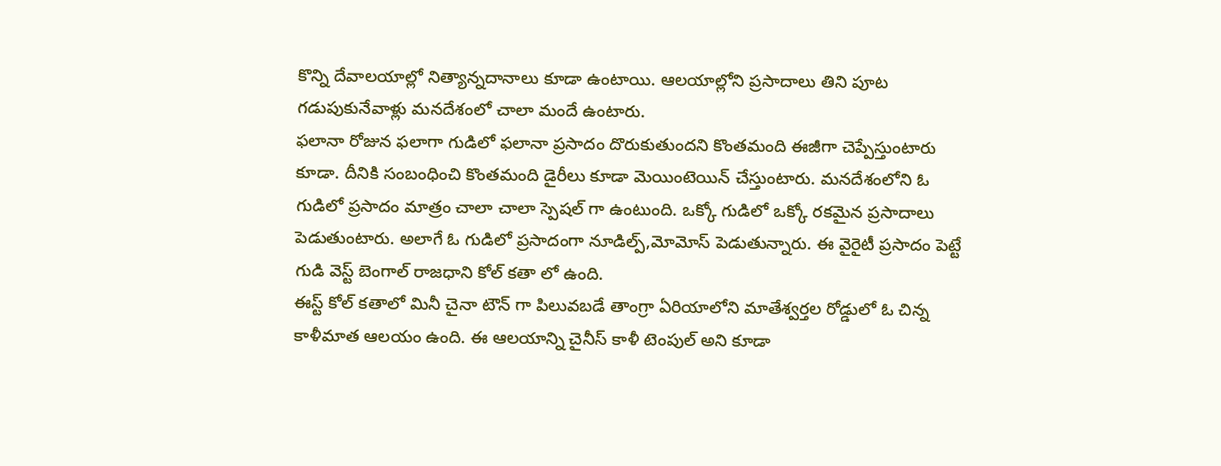కొన్ని దేవాలయాల్లో నిత్యాన్నదానాలు కూడా ఉంటాయి. ఆలయాల్లోని ప్రసాదాలు తిని పూట గడుపుకునేవాళ్లు మనదేశంలో చాలా మందే ఉంటారు.
ఫలానా రోజున ఫలాగా గుడిలో ఫలానా ప్రసాదం దొరుకుతుందని కొంతమంది ఈజీగా చెప్పేస్తుంటారు కూడా. దీనికి సంబంధించి కొంతమంది డైరీలు కూడా మెయింటెయిన్ చేస్తుంటారు. మనదేశంలోని ఓ గుడిలో ప్రసాదం మాత్రం చాలా చాలా స్పెషల్ గా ఉంటుంది. ఒక్కో గుడిలో ఒక్కో రకమైన ప్రసాదాలు పెడుతుంటారు. అలాగే ఓ గుడిలో ప్రసాదంగా నూడిల్ప్,మోమోస్ పెడుతున్నారు. ఈ వైరైటీ ప్రసాదం పెట్టే గుడి వెస్ట్ బెంగాల్ రాజధాని కోల్ కతా లో ఉంది.
ఈస్ట్ కోల్ కతాలో మినీ చైనా టౌన్ గా పిలువబడే తాంగ్రా ఏరియాలోని మాతేశ్వర్తల రోడ్డులో ఓ చిన్న కాళీమాత ఆలయం ఉంది. ఈ ఆలయాన్ని చైనీస్ కాళీ టెంపుల్ అని కూడా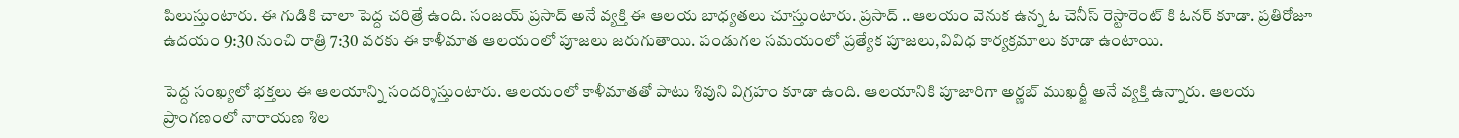పిలుస్తుంటారు. ఈ గుడికి చాలా పెద్ద చరిత్రే ఉంది. సంజయ్ ప్రసాద్ అనే వ్యక్తి ఈ ఆలయ బాధ్యతలు చూస్తుంటారు. ప్రసాద్ ..ఆలయం వెనుక ఉన్న ఓ చెనీస్ రెస్టారెంట్ కి ఓనర్ కూడా. ప్రతిరోజూ ఉదయం 9:30 నుంచి రాత్రి 7:30 వరకు ఈ కాళీమాత ఆలయంలో పూజలు జరుగుతాయి. పండుగల సమయంలో ప్రత్యేక పూజలు,వివిధ కార్యక్రమాలు కూడా ఉంటాయి.

పెద్ద సంఖ్యలో భక్తలు ఈ ఆలయాన్ని సందర్శిస్తుంటారు. ఆలయంలో కాళీమాతతో పాటు శివుని విగ్రహం కూడా ఉంది. ఆలయానికి పూజారిగా అర్ణబ్ ముఖర్జీ అనే వ్యక్తి ఉన్నారు. ఆలయ ప్రాంగణంలో నారాయణ శిల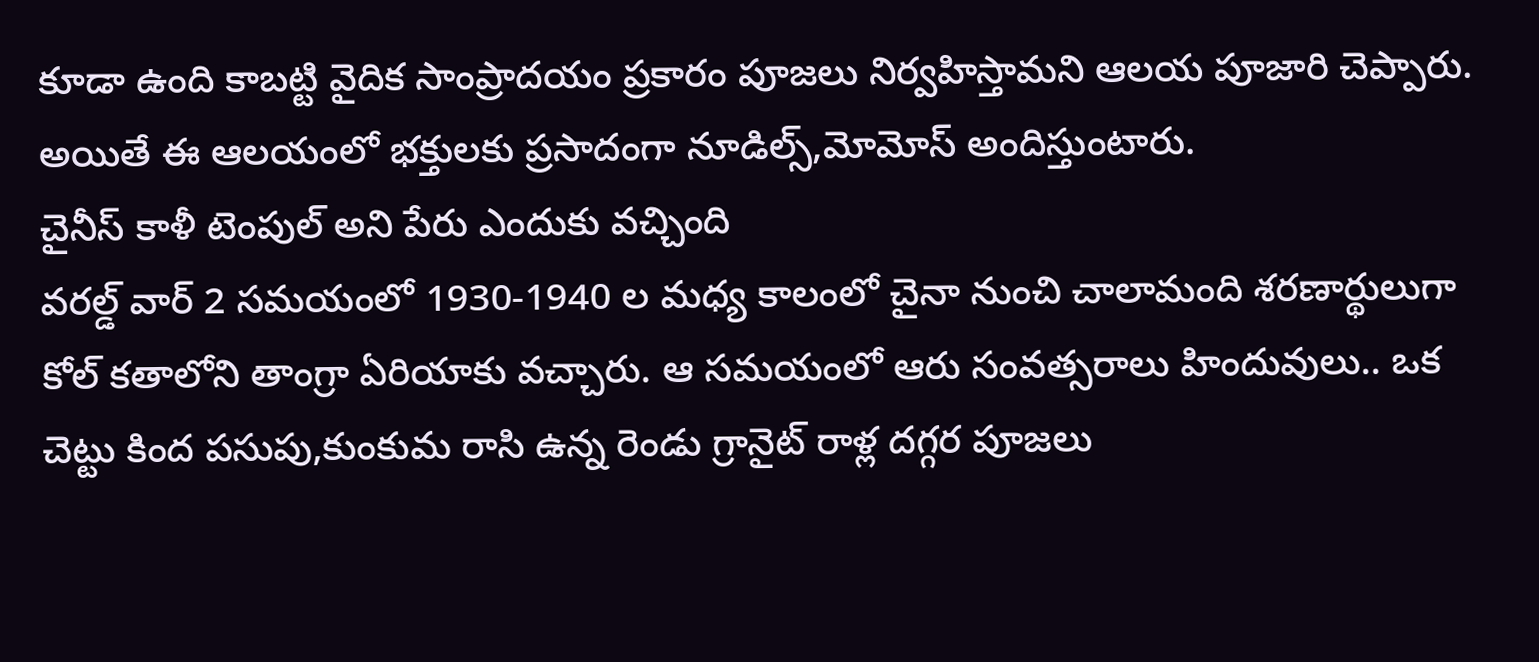కూడా ఉంది కాబట్టి వైదిక సాంప్రాదయం ప్రకారం పూజలు నిర్వహిస్తామని ఆలయ పూజారి చెప్పారు. అయితే ఈ ఆలయంలో భక్తులకు ప్రసాదంగా నూడిల్స్,మోమోస్ అందిస్తుంటారు.
చైనీస్ కాళీ టెంపుల్ అని పేరు ఎందుకు వచ్చింది
వరల్డ్ వార్ 2 సమయంలో 1930-1940 ల మధ్య కాలంలో చైనా నుంచి చాలామంది శరణార్థులుగా కోల్ కతాలోని తాంగ్రా ఏరియాకు వచ్చారు. ఆ సమయంలో ఆరు సంవత్సరాలు హిందువులు.. ఒక చెట్టు కింద పసుపు,కుంకుమ రాసి ఉన్న రెండు గ్రానైట్ రాళ్ల దగ్గర పూజలు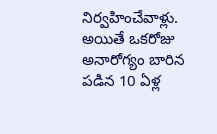నిర్వహించేవాళ్లు. అయితే ఒకరోజు అనారోగ్యం బారిన పడిన 10 ఏళ్ల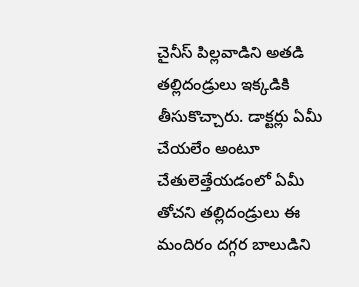చైనీస్ పిల్లవాడిని అతడి తల్లిదండ్రులు ఇక్కడికి తీసుకొచ్చారు. డాక్టర్లు ఏమీ చేయలేం అంటూ చేతులెత్తేయడంలో ఏమీ తోచని తల్లిదండ్రులు ఈ మందిరం దగ్గర బాలుడిని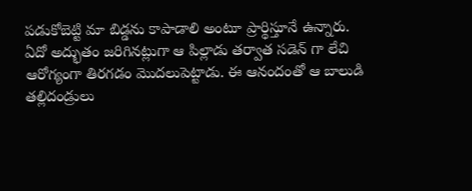పడుకోబెట్టి మా బిడ్డను కాపాడాలి అంటూ ప్రార్థిస్తూనే ఉన్నారు.
ఏదో అద్భుతం జరిగినట్లుగా ఆ పిల్లాడు తర్వాత సడెన్ గా లేచి ఆరోగ్యంగా తిరగడం మొదలుపెట్టాడు. ఈ ఆనందంతో ఆ బాలుడి తల్లిదండ్రులు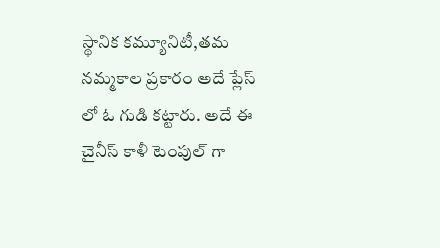స్థానిక కమ్యూనిటీ,తమ నమ్మకాల ప్రకారం అదే ప్లేస్ లో ఓ గుడి కట్టారు. అదే ఈ చైనీస్ కాళీ టెంపుల్ గా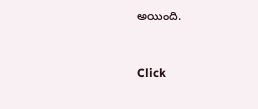అయింది.



Click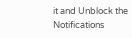it and Unblock the Notifications